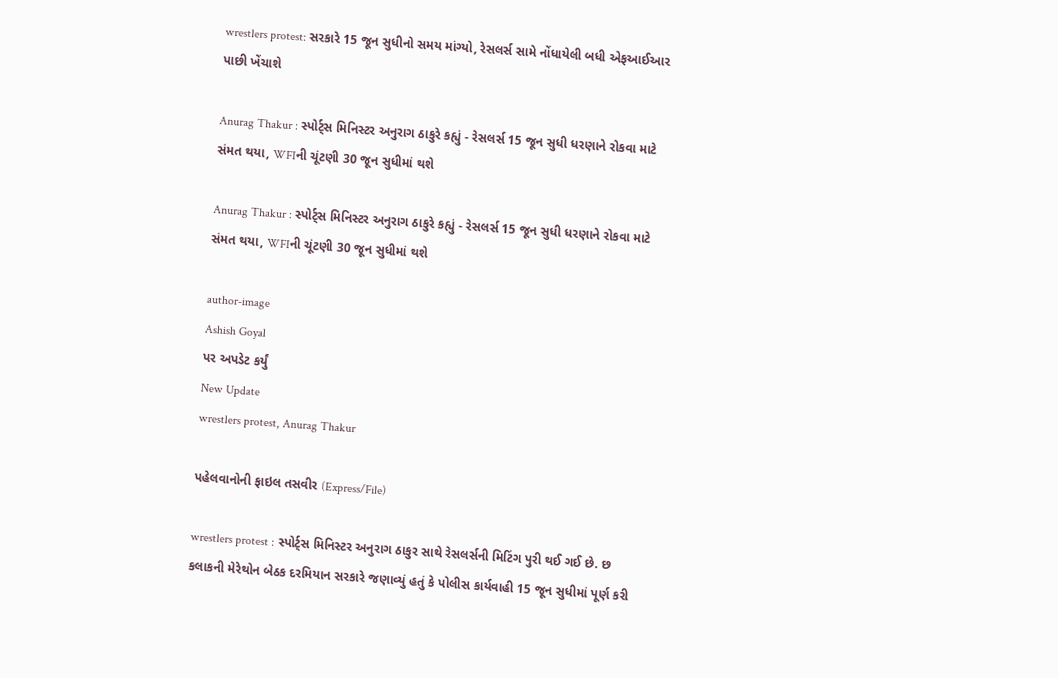wrestlers protest: સરકારે 15 જૂન સુધીનો સમય માંગ્યો, રેસલર્સ સામે નોંધાયેલી બધી એફઆઈઆર પાછી ખેંચાશે

Anurag Thakur : સ્પોર્ટ્સ મિનિસ્ટર અનુરાગ ઠાકુરે કહ્યું - રેસલર્સ 15 જૂન સુધી ધરણાને રોકવા માટે સંમત થયા, WFIની ચૂંટણી 30 જૂન સુધીમાં થશે

Anurag Thakur : સ્પોર્ટ્સ મિનિસ્ટર અનુરાગ ઠાકુરે કહ્યું - રેસલર્સ 15 જૂન સુધી ધરણાને રોકવા માટે સંમત થયા, WFIની ચૂંટણી 30 જૂન સુધીમાં થશે

author-image
Ashish Goyal
પર અપડેટ કર્યું
New Update
wrestlers protest, Anurag Thakur

પહેલવાનોની ફાઇલ તસવીર (Express/File)

wrestlers protest : સ્પોર્ટ્સ મિનિસ્ટર અનુરાગ ઠાકુર સાથે રેસલર્સની મિટિંગ પુરી થઈ ગઈ છે. છ કલાકની મેરેથોન બેઠક દરમિયાન સરકારે જણાવ્યું હતું કે પોલીસ કાર્યવાહી 15 જૂન સુધીમાં પૂર્ણ કરી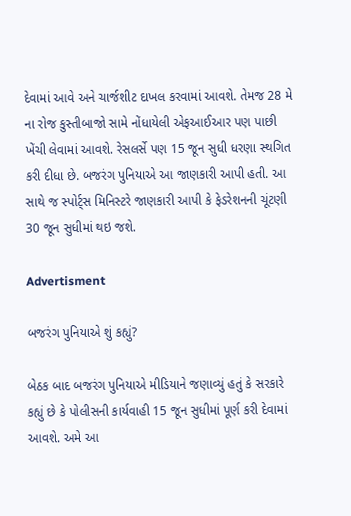દેવામાં આવે અને ચાર્જશીટ દાખલ કરવામાં આવશે. તેમજ 28 મે ના રોજ કુસ્તીબાજો સામે નોંધાયેલી એફઆઈઆર પણ પાછી ખેંચી લેવામાં આવશે. રેસલર્સે પણ 15 જૂન સુધી ધરણા સ્થગિત કરી દીધા છે. બજરંગ પુનિયાએ આ જાણકારી આપી હતી. આ સાથે જ સ્પોર્ટ્સ મિનિસ્ટરે જાણકારી આપી કે ફેડરેશનની ચૂંટણી 30 જૂન સુધીમાં થઇ જશે.

Advertisment

બજરંગ પુનિયાએ શું કહ્યું?

બેઠક બાદ બજરંગ પુનિયાએ મીડિયાને જણાવ્યું હતું કે સરકારે કહ્યું છે કે પોલીસની કાર્યવાહી 15 જૂન સુધીમાં પૂર્ણ કરી દેવામાં આવશે. અમે આ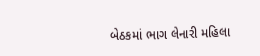બેઠકમાં ભાગ લેનારી મહિલા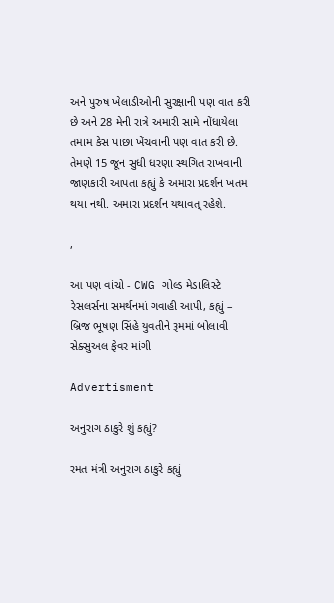અને પુરુષ ખેલાડીઓની સુરક્ષાની પણ વાત કરી છે અને 28 મેની રાત્રે અમારી સામે નોંધાયેલા તમામ કેસ પાછા ખેંચવાની પણ વાત કરી છે. તેમણે 15 જૂન સુધી ધરણા સ્થગિત રાખવાની જાણકારી આપતા કહ્યું કે અમારા પ્રદર્શન ખતમ થયા નથી. અમારા પ્રદર્શન યથાવત્ રહેશે.

,

આ પણ વાંચો - CWG ગોલ્ડ મેડાલિસ્ટે રેસલર્સના સમર્થનમાં ગવાહી આપી, કહ્યું – બ્રિજ ભૂષણ સિંહે યુવતીને રૂમમાં બોલાવી સેક્સુઅલ ફેવર માંગી

Advertisment

અનુરાગ ઠાકુરે શું કહ્યું?

રમત મંત્રી અનુરાગ ઠાકુરે કહ્યું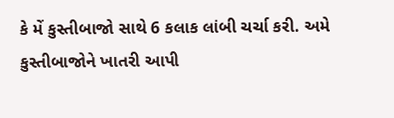કે મેં કુસ્તીબાજો સાથે 6 કલાક લાંબી ચર્ચા કરી. અમે કુસ્તીબાજોને ખાતરી આપી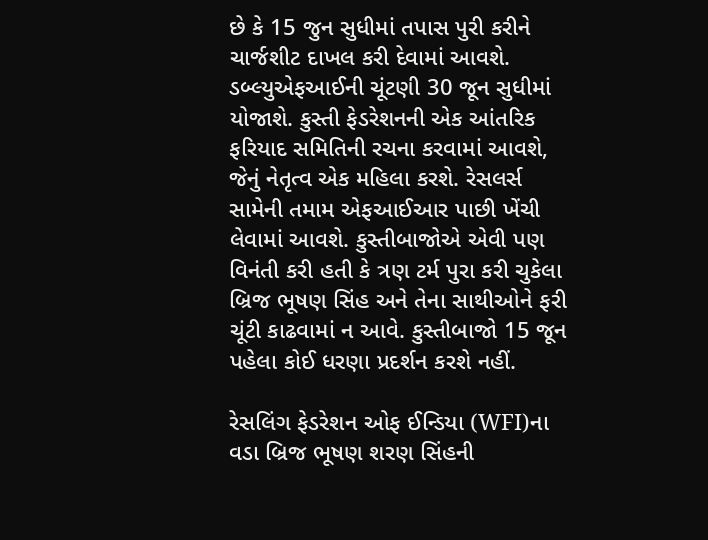છે કે 15 જુન સુધીમાં તપાસ પુરી કરીને ચાર્જશીટ દાખલ કરી દેવામાં આવશે. ડબ્લ્યુએફઆઈની ચૂંટણી 30 જૂન સુધીમાં યોજાશે. કુસ્તી ફેડરેશનની એક આંતરિક ફરિયાદ સમિતિની રચના કરવામાં આવશે, જેનું નેતૃત્વ એક મહિલા કરશે. રેસલર્સ સામેની તમામ એફઆઈઆર પાછી ખેંચી લેવામાં આવશે. કુસ્તીબાજોએ એવી પણ વિનંતી કરી હતી કે ત્રણ ટર્મ પુરા કરી ચુકેલા બ્રિજ ભૂષણ સિંહ અને તેના સાથીઓને ફરી ચૂંટી કાઢવામાં ન આવે. કુસ્તીબાજો 15 જૂન પહેલા કોઈ ધરણા પ્રદર્શન કરશે નહીં.

રેસલિંગ ફેડરેશન ઓફ ઈન્ડિયા (WFI)ના વડા બ્રિજ ભૂષણ શરણ સિંહની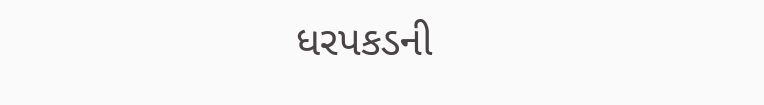ધરપકડની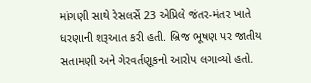માંગણી સાથે રેસલર્સે 23 એપ્રિલે જંતર-મંતર ખાતે ધરણાની શરૂઆત કરી હતી. બ્રિજ ભૂષણ પર જાતીય સતામણી અને ગેરવર્તણૂકનો આરોપ લગાવ્યો હતો.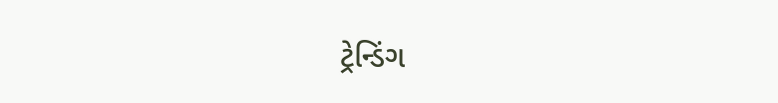ટ્રેન્ડિંગ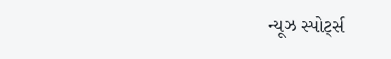ન્યૂઝ સ્પોર્ટ્સ